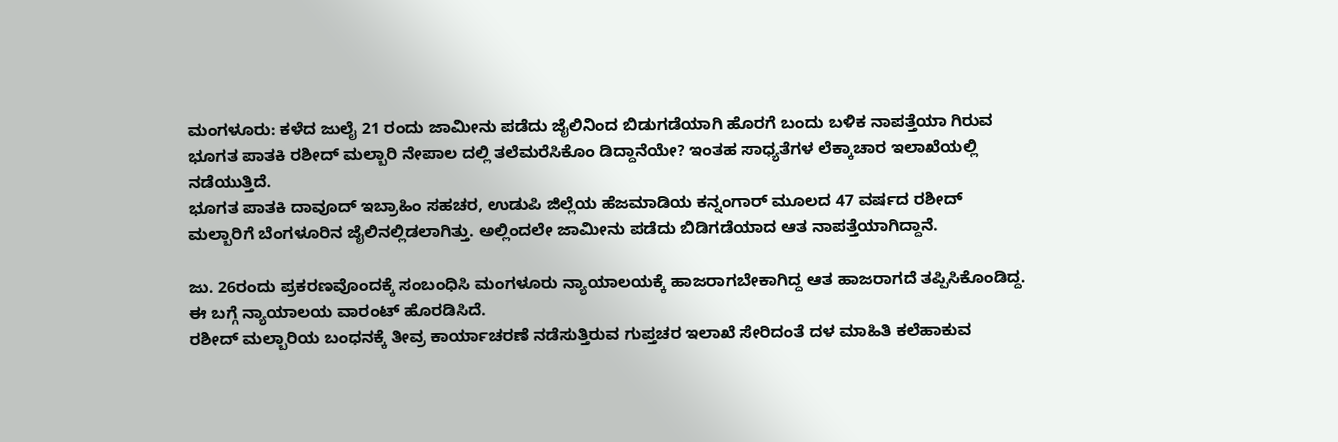ಮಂಗಳೂರು: ಕಳೆದ ಜುಲೈ 21 ರಂದು ಜಾಮೀನು ಪಡೆದು ಜೈಲಿನಿಂದ ಬಿಡುಗಡೆಯಾಗಿ ಹೊರಗೆ ಬಂದು ಬಳಿಕ ನಾಪತ್ತೆಯಾ ಗಿರುವ ಭೂಗತ ಪಾತಕಿ ರಶೀದ್ ಮಲ್ಬಾರಿ ನೇಪಾಲ ದಲ್ಲಿ ತಲೆಮರೆಸಿಕೊಂ ಡಿದ್ದಾನೆಯೇ? ಇಂತಹ ಸಾಧ್ಯತೆಗಳ ಲೆಕ್ಕಾಚಾರ ಇಲಾಖೆಯಲ್ಲಿ ನಡೆಯುತ್ತಿದೆ.
ಭೂಗತ ಪಾತಕಿ ದಾವೂದ್ ಇಬ್ರಾಹಿಂ ಸಹಚರ, ಉಡುಪಿ ಜಿಲ್ಲೆಯ ಹೆಜಮಾಡಿಯ ಕನ್ನಂಗಾರ್ ಮೂಲದ 47 ವರ್ಷದ ರಶೀದ್ ಮಲ್ಬಾರಿಗೆ ಬೆಂಗಳೂರಿನ ಜೈಲಿನಲ್ಲಿಡಲಾಗಿತ್ತು. ಅಲ್ಲಿಂದಲೇ ಜಾಮೀನು ಪಡೆದು ಬಿಡಿಗಡೆಯಾದ ಆತ ನಾಪತ್ತೆಯಾಗಿದ್ದಾನೆ.

ಜು. 26ರಂದು ಪ್ರಕರಣವೊಂದಕ್ಕೆ ಸಂಬಂಧಿಸಿ ಮಂಗಳೂರು ನ್ಯಾಯಾಲಯಕ್ಕೆ ಹಾಜರಾಗಬೇಕಾಗಿದ್ದ ಆತ ಹಾಜರಾಗದೆ ತಪ್ಪಿಸಿಕೊಂಡಿದ್ದ. ಈ ಬಗ್ಗೆ ನ್ಯಾಯಾಲಯ ವಾರಂಟ್ ಹೊರಡಿಸಿದೆ.
ರಶೀದ್ ಮಲ್ಬಾರಿಯ ಬಂಧನಕ್ಕೆ ತೀವ್ರ ಕಾರ್ಯಾಚರಣೆ ನಡೆಸುತ್ತಿರುವ ಗುಪ್ತಚರ ಇಲಾಖೆ ಸೇರಿದಂತೆ ದಳ ಮಾಹಿತಿ ಕಲೆಹಾಕುವ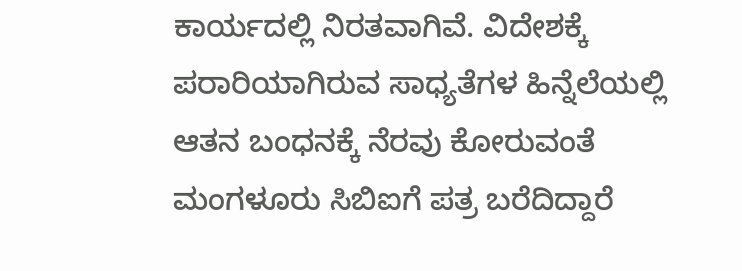ಕಾರ್ಯದಲ್ಲಿ ನಿರತವಾಗಿವೆ. ವಿದೇಶಕ್ಕೆ ಪರಾರಿಯಾಗಿರುವ ಸಾಧ್ಯತೆಗಳ ಹಿನ್ನೆಲೆಯಲ್ಲಿ ಆತನ ಬಂಧನಕ್ಕೆ ನೆರವು ಕೋರುವಂತೆ ಮಂಗಳೂರು ಸಿಬಿಐಗೆ ಪತ್ರ ಬರೆದಿದ್ದಾರೆ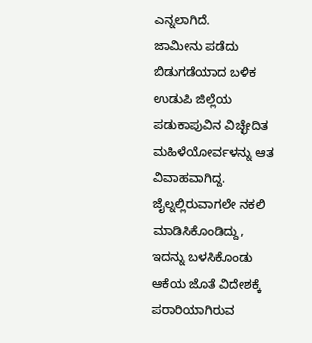ಎನ್ನಲಾಗಿದೆ.
ಜಾಮೀನು ಪಡೆದು ಬಿಡುಗಡೆಯಾದ ಬಳಿಕ ಉಡುಪಿ ಜಿಲ್ಲೆಯ ಪಡುಕಾಪುವಿನ ವಿಚ್ಛೇದಿತ ಮಹಿಳೆಯೋರ್ವಳನ್ನು ಆತ ವಿವಾಹವಾಗಿದ್ದ. ಜೈಲ್ನಲ್ಲಿರುವಾಗಲೇ ನಕಲಿ ಮಾಡಿಸಿಕೊಂಡಿದ್ದು, ಇದನ್ನು ಬಳಸಿಕೊಂಡು ಆಕೆಯ ಜೊತೆ ವಿದೇಶಕ್ಕೆ ಪರಾರಿಯಾಗಿರುವ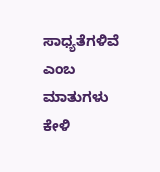ಸಾಧ್ಯತೆಗಳಿವೆ ಎಂಬ ಮಾತುಗಳು ಕೇಳಿ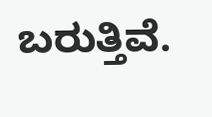ಬರುತ್ತಿವೆ.